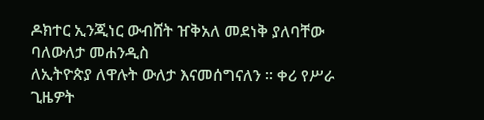ዶክተር ኢንጂነር ውብሸት ዠቅአለ መደነቅ ያለባቸው ባለውለታ መሐንዲስ
ለኢትዮጵያ ለዋሉት ውለታ እናመሰግናለን ። ቀሪ የሥራ ጊዜዎት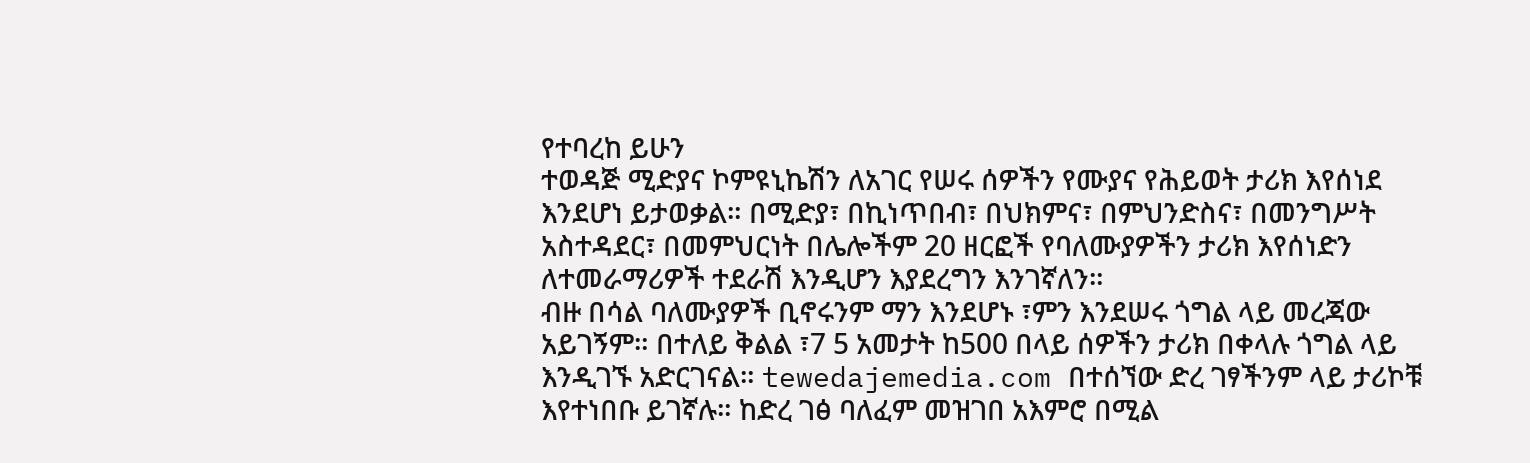የተባረከ ይሁን
ተወዳጅ ሚድያና ኮምዩኒኬሽን ለአገር የሠሩ ሰዎችን የሙያና የሕይወት ታሪክ እየሰነደ እንደሆነ ይታወቃል። በሚድያ፣ በኪነጥበብ፣ በህክምና፣ በምህንድስና፣ በመንግሥት አስተዳደር፣ በመምህርነት በሌሎችም 20 ዘርፎች የባለሙያዎችን ታሪክ እየሰነድን ለተመራማሪዎች ተደራሽ እንዲሆን እያደረግን እንገኛለን።
ብዙ በሳል ባለሙያዎች ቢኖሩንም ማን እንደሆኑ ፣ምን እንደሠሩ ጎግል ላይ መረጃው አይገኝም። በተለይ ቅልል ፣7 5 አመታት ከ500 በላይ ሰዎችን ታሪክ በቀላሉ ጎግል ላይ እንዲገኙ አድርገናል። tewedajemedia.com በተሰኘው ድረ ገፃችንም ላይ ታሪኮቹ እየተነበቡ ይገኛሉ። ከድረ ገፅ ባለፈም መዝገበ አእምሮ በሚል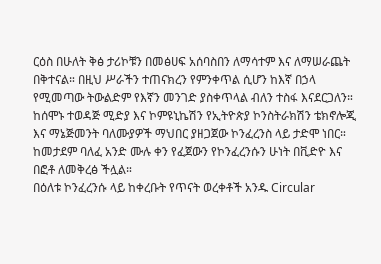ርዕስ በሁለት ቅፅ ታሪኮቹን በመፅሀፍ አሰባስበን ለማሳተም እና ለማሠራጨት በቅተናል። በዚህ ሥራችን ተጠናክረን የምንቀጥል ሲሆን ከእኛ በኃላ የሚመጣው ትውልድም የእኛን መንገድ ያስቀጥላል ብለን ተስፋ እናደርጋለን።
ከሰሞኑ ተወዳጅ ሚድያ እና ኮምዩኒኬሽን የኢትዮጵያ ኮንስትራክሽን ቴክኖሎጂ እና ማኔጅመንት ባለሙያዎች ማህበር ያዘጋጀው ኮንፈረንስ ላይ ታድሞ ነበር። ከመታደም ባለፈ አንድ ሙሉ ቀን የፈጀውን የኮንፈረንሱን ሁነት በቪድዮ እና በፎቶ ለመቅረፅ ችሏል።
በዕለቱ ኮንፈረንሱ ላይ ከቀረቡት የጥናት ወረቀቶች አንዱ Circular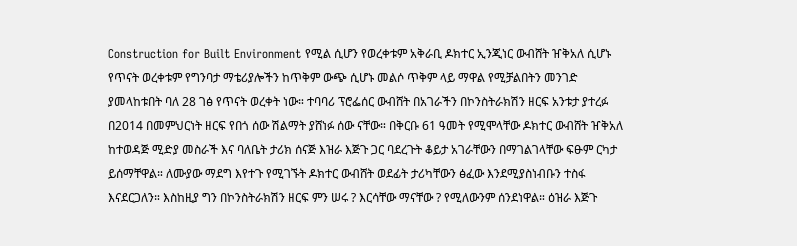Construction for Built Environment የሚል ሲሆን የወረቀቱም አቅራቢ ዶክተር ኢንጂነር ውብሸት ዠቅአለ ሲሆኑ የጥናት ወረቀቱም የግንባታ ማቴሪያሎችን ከጥቅም ውጭ ሲሆኑ መልሶ ጥቅም ላይ ማዋል የሚቻልበትን መንገድ ያመላከቱበት ባለ 28 ገፅ የጥናት ወረቀት ነው። ተባባሪ ፕሮፌሰር ውብሸት በአገራችን በኮንስትራክሽን ዘርፍ አንቱታ ያተረፉ በ2014 በመምህርነት ዘርፍ የበጎ ሰው ሽልማት ያሸነፉ ሰው ናቸው። በቅርቡ 61 ዓመት የሚሞላቸው ዶክተር ውብሸት ዠቅአለ ከተወዳጅ ሚድያ መስራች እና ባለቤት ታሪክ ሰናጅ እዝራ እጅጉ ጋር ባደረጉት ቆይታ አገራቸውን በማገልገላቸው ፍፁም ርካታ ይሰማቸዋል። ለሙያው ማደግ እየተጉ የሚገኙት ዶክተር ውብሸት ወደፊት ታሪካቸውን ፅፈው እንደሚያስነብቡን ተስፋ እናደርጋለን። እስከዚያ ግን በኮንስትራክሽን ዘርፍ ምን ሠሩ ? እርሳቸው ማናቸው ? የሚለውንም ሰንደነዋል። ዕዝራ እጅጉ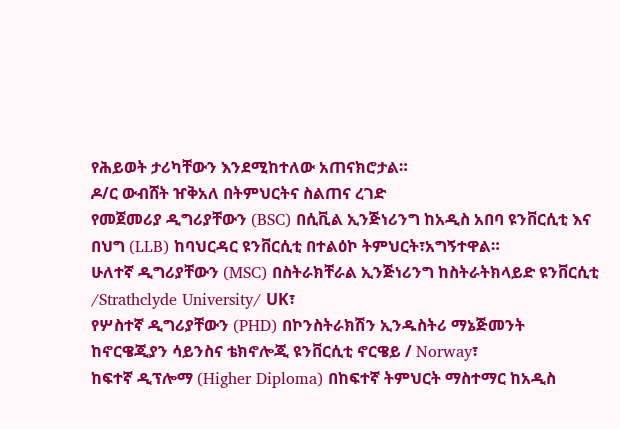የሕይወት ታሪካቸውን እንደሚከተለው አጠናክሮታል።
ዶ/ር ውብሸት ዠቅአለ በትምህርትና ስልጠና ረገድ
የመጀመሪያ ዲግሪያቸውን (BSC) በሲቪል ኢንጅነሪንግ ከአዲስ አበባ ዩንቨርሲቲ እና በህግ (LLB) ከባህርዳር ዩንቨርሲቲ በተልዕኮ ትምህርት፣አግኝተዋል።
ሁለተኛ ዲግሪያቸውን (MSC) በስትራክቸራል ኢንጅነሪንግ ከስትራትክላይድ ዩንቨርሲቲ /Strathclyde University/ UK፣
የሦስተኛ ዲግሪያቸውን (PHD) በኮንስትራክሽን ኢንዱስትሪ ማኔጅመንት ከኖርዌጂያን ሳይንስና ቴክኖሎጂ ዩንቨርሲቲ ኖርዌይ / Norway፣
ከፍተኛ ዲፕሎማ (Higher Diploma) በከፍተኛ ትምህርት ማስተማር ከአዲስ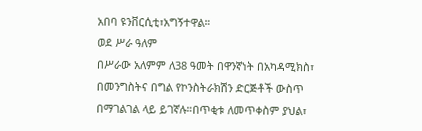አበባ ዩንቨርሲቲ፣አግኝተዋል።
ወደ ሥራ ዓለም
በሥራው አለምም ለ38 ዓመት በዋንኛነት በአካዳሚክስ፣ በመንግስትና በግል የኮንስትራክሽን ድርጅቶች ውስጥ በማገልገል ላይ ይገኛሉ።በጥቂቱ ለመጥቀስም ያህል፣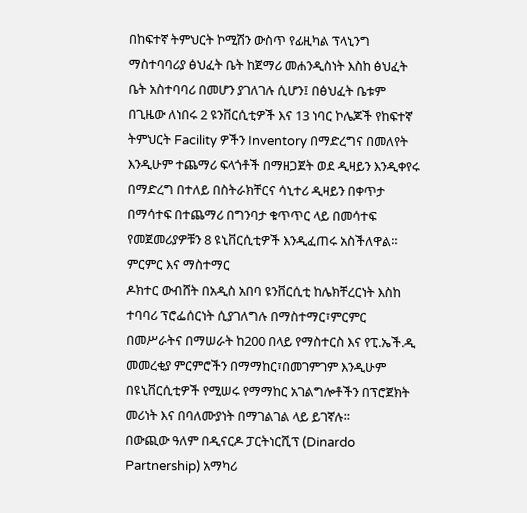በከፍተኛ ትምህርት ኮሚሽን ውስጥ የፊዚካል ፕላኒንግ ማስተባባሪያ ፅህፈት ቤት ከጀማሪ መሐንዲስነት እስከ ፅህፈት ቤት አስተባባሪ በመሆን ያገለገሉ ሲሆን፤ በፅህፈት ቤቱም በጊዜው ለነበሩ 2 ዩንቨርሲቲዎች እና 13 ነባር ኮሌጆች የከፍተኛ ትምህርት Facility ዎችን Inventory በማድረግና በመለየት እንዲሁም ተጨማሪ ፍላጎቶች በማዘጋጀት ወደ ዲዛይን እንዲቀየሩ በማድረግ በተለይ በስትራክቸርና ሳኒተሪ ዲዛይን በቀጥታ በማሳተፍ በተጨማሪ በግንባታ ቁጥጥር ላይ በመሳተፍ የመጀመሪያዎቹን 8 ዩኒቨርሲቲዎች እንዲፈጠሩ አስችለዋል።
ምርምር እና ማስተማር
ዶክተር ውብሸት በአዲስ አበባ ዩንቨርሲቲ ከሌክቸረርነት እስከ ተባባሪ ፕሮፌሰርነት ሲያገለግሉ በማስተማር፣ምርምር በመሥራትና በማሠራት ከ200 በላይ የማስተርስ እና የፒ.ኤች.ዲ መመረቂያ ምርምሮችን በማማከር፣በመገምገም እንዲሁም በዩኒቨርሲቲዎች የሚሠሩ የማማከር አገልግሎቶችን በፕሮጀክት መሪነት እና በባለሙያነት በማገልገል ላይ ይገኛሉ።
በውጪው ዓለም በዲናርዶ ፓርትነርሺፕ (Dinardo Partnership) አማካሪ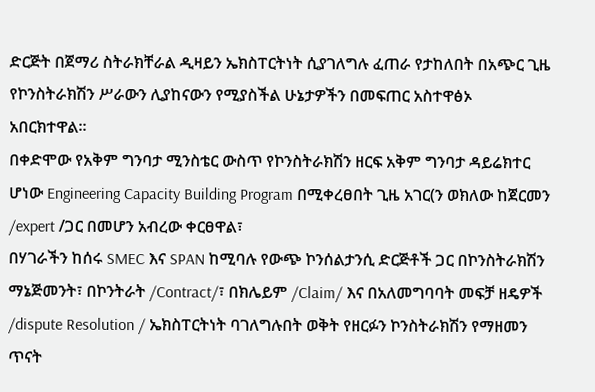ድርጅት በጀማሪ ስትራክቸራል ዲዛይን ኤክስፐርትነት ሲያገለግሉ ፈጠራ የታከለበት በአጭር ጊዜ የኮንስትራክሽን ሥራውን ሊያከናውን የሚያስችል ሁኔታዎችን በመፍጠር አስተዋፅኦ አበርክተዋል።
በቀድሞው የአቅም ግንባታ ሚንስቴር ውስጥ የኮንስትራክሽን ዘርፍ አቅም ግንባታ ዳይሬክተር ሆነው Engineering Capacity Building Program በሚቀረፀበት ጊዜ አገር(ን ወክለው ከጀርመን /expert /ጋር በመሆን አብረው ቀርፀዋል፣
በሃገራችን ከሰሩ SMEC እና SPAN ከሚባሉ የውጭ ኮንሰልታንሲ ድርጅቶች ጋር በኮንስትራክሽን ማኔጅመንት፣ በኮንትራት /Contract/፣ በክሌይም /Claim/ እና በአለመግባባት መፍቻ ዘዴዎች /dispute Resolution / ኤክስፐርትነት ባገለግሉበት ወቅት የዘርፉን ኮንስትራክሽን የማዘመን ጥናት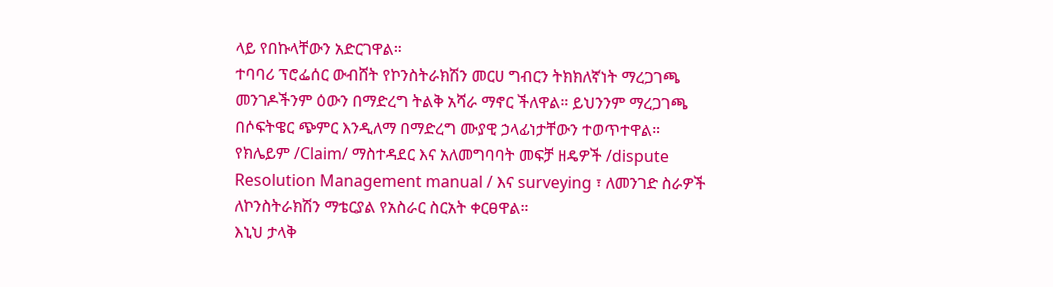ላይ የበኩላቸውን አድርገዋል።
ተባባሪ ፕሮፌሰር ውብሸት የኮንስትራክሽን መርሀ ግብርን ትክክለኛነት ማረጋገጫ መንገዶችንም ዕውን በማድረግ ትልቅ አሻራ ማኖር ችለዋል። ይህንንም ማረጋገጫ በሶፍትዌር ጭምር እንዲለማ በማድረግ ሙያዊ ኃላፊነታቸውን ተወጥተዋል።
የክሌይም /Claim/ ማስተዳደር እና አለመግባባት መፍቻ ዘዴዎች /dispute Resolution Management manual / እና surveying ፣ ለመንገድ ስራዎች ለኮንስትራክሽን ማቴርያል የአስራር ስርአት ቀርፀዋል።
እኒህ ታላቅ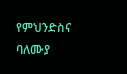የምህንድስና ባለሙያ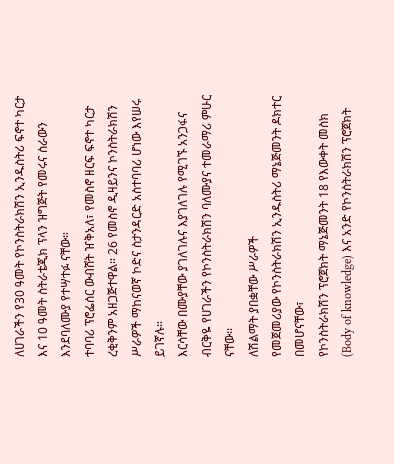ለሀገራችን የ30 ዓመት የኮንስትራክሽን ኢንዱስትሪ ፍኖተ ካርታ እና 10 ዓመት ስትራቴጂክ ፕላን ዝግጅት የመሩና ስራውን እንደባለሙያ የተሣተፉ ናቸው።
ተባባሪ ፕሮፌሰር ውብሸት ዠቅአለ፣ የመስኖ ዘርፍ ፍኖተ ካርታ ረቂቅንም አዘጋጅተዋል። 26 የመስኖ ዲዛይንና ኮንስትራክሽን ሥራዎች ማከናወኛ ኮድና ስታንዳርድ አስተባባሪ ሆነው እየሠሩ ይገኛሉ።
እርሳቸው በሙያቸው ያገለገሉና እያገለገሉ የሚገኙ አንጋፋና ብርቅዬ የሀገራችን የኮንስትራክሽን ባለሙያና ተመራማሪ ምሁር ናቸው፡፡
ለሽልማት ያበቋቸው ሥራዎች
የመጀመሪያው የኮንስትራክሽን ኢንዱስትሪ ማኔጅመንት ዶክተር በመሆናቸው፣
የኮንስትራክሽን ፕሮጀክት ማኔጅመንት 18 የእውቀት መስክ (Body of knowledge) እና አንድ የኮንስትራክሽን ፕሮጀክት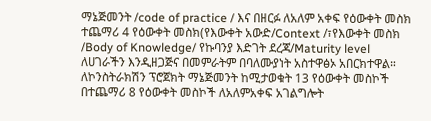ማኔጅመንት /code of practice / እና በዘርፉ ለአለም አቀፍ የዕውቀት መስክ ተጨማሪ 4 የዕውቀት መስክ(የእውቀት አውድ/Context /፣የእውቀት መስክ /Body of Knowledge/ የኩባንያ እድገት ደረጃ/Maturity level ለሀገራችን እንዲዘጋጅና በመምራትም በባለሙያነት አስተዋፅኦ አበርክተዋል።
ለኮንስትራክሽን ፕሮጀክት ማኔጅመንት ከሚታወቁት 13 የዕውቀት መስኮች በተጨማሪ 8 የዕውቀት መስኮች ለአለምአቀፍ አገልግሎት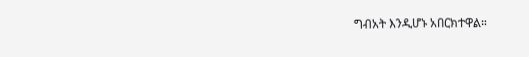ግብአት እንዲሆኑ አበርክተዋል።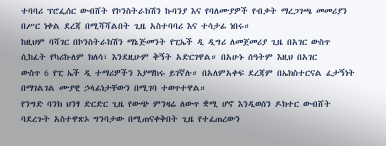ተባባሪ ፕሮፌሰር ውብሸት የኮንስትራክሽን ኩባንያ እና የባለሙያዎች የብቃት ማረጋገጫ መመሪያን በሥር ነቀል ደረጃ በሚሻሻልበት ጊዜ አስተባባሪ እና ተሳታፊ ነበሩ።
ከዚህም ባሻገር በኮንስትራክሽን ማኔጅመንት የፒኤች ዲ ዲግሪ ለመጀመሪያ ጊዜ በአገር ውስጥ ሲከፈት የካሪኩለም ክለሳ፣ እንደዚሁም ቅኝት አድርገዋል። በአሁኑ ሰዓትም እዚህ በአገር
ውስጥ 6 የፒ ኤች ዲ ተማሪዎችን እያማከሩ ይገኛሉ። በአለምአቀፍ ደረጃም በኤክስተርናል ፈታኝነት በማገልገል ሙያዊ ኃላፊነታቸውን በሚገባ ተወጥተዋል።
የንግድ ባንክ ህንፃ ድርድር ጊዜ የውጭ ምንዛሬ ለውጥ ቋሚ ሆኖ እንዲወሰን ዶክተር ውብሸት ባደረጉት አስተዋጽኦ ግንባታው በሚጠናቀቅበት ጊዜ የተፈጠረውን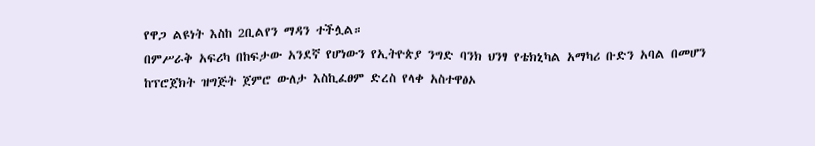የዋጋ ልዩነት እስከ 2ቢልየን ማዳን ተችሏል።
በምሥራቅ አፍሪካ በከፍታው አንደኛ የሆነውን የኢትዮጵያ ንግድ ባንክ ህንፃ የቴክኒካል አማካሪ ቡድን አባል በመሆን ከፕሮጀክት ዝግጅት ጀምሮ ውለታ እስኪፈፀም ድረስ የላቀ አስተዋፅኦ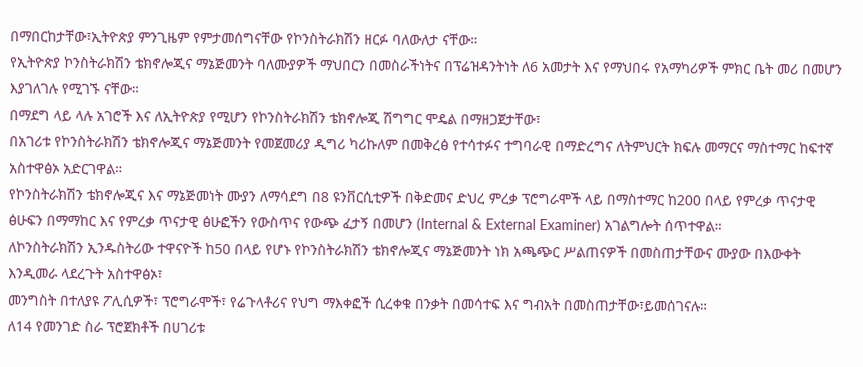በማበርከታቸው፣ኢትዮጵያ ምንጊዜም የምታመሰግናቸው የኮንስትራክሽን ዘርፉ ባለውለታ ናቸው።
የኢትዮጵያ ኮንስትራክሽን ቴክኖሎጂና ማኔጅመንት ባለሙያዎች ማህበርን በመስራችነትና በፕሬዝዳንትነት ለ6 አመታት እና የማህበሩ የአማካሪዎች ምክር ቤት መሪ በመሆን እያገለገሉ የሚገኙ ናቸው።
በማደግ ላይ ላሉ አገሮች እና ለኢትዮጵያ የሚሆን የኮንስትራክሽን ቴክኖሎጂ ሽግግር ሞዴል በማዘጋጀታቸው፣
በአገሪቱ የኮንስትራክሽን ቴክኖሎጂና ማኔጅመንት የመጀመሪያ ዲግሪ ካሪኩለም በመቅረፅ የተሳተፉና ተግባራዊ በማድረግና ለትምህርት ክፍሉ መማርና ማስተማር ከፍተኛ አስተዋፅኦ አድርገዋል።
የኮንስትራክሽን ቴክኖሎጂና እና ማኔጅመነት ሙያን ለማሳደግ በ8 ዩንቨርሲቲዎች በቅድመና ድህረ ምረቃ ፕሮግራሞች ላይ በማስተማር ከ200 በላይ የምረቃ ጥናታዊ ፅሁፍን በማማከር እና የምረቃ ጥናታዊ ፅሁፎችን የውስጥና የውጭ ፈታኝ በመሆን (Internal & External Examiner) አገልግሎት ሰጥተዋል።
ለኮንስትራክሽን ኢንዱስትሪው ተዋናዮች ከ50 በላይ የሆኑ የኮንስትራክሽን ቴክኖሎጂና ማኔጅመንት ነክ አጫጭር ሥልጠናዎች በመስጠታቸውና ሙያው በእውቀት እንዲመራ ላደረጉት አስተዋፅኦ፣
መንግስት በተለያዩ ፖሊሲዎች፣ ፕሮግራሞች፣ የሬጉላቶሪና የህግ ማእቀፎች ሲረቀቁ በንቃት በመሳተፍ እና ግብአት በመስጠታቸው፣ይመሰገናሉ።
ለ14 የመንገድ ስራ ፕሮጀክቶች በሀገሪቱ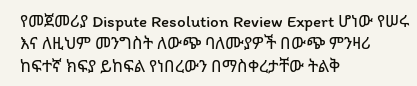የመጀመሪያ Dispute Resolution Review Expert ሆነው የሠሩ እና ለዚህም መንግስት ለውጭ ባለሙያዎች በውጭ ምንዛሪ ከፍተኛ ክፍያ ይከፍል የነበረውን በማስቀረታቸው ትልቅ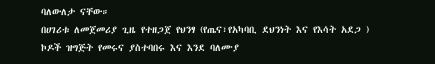ባለውለታ ናቸው።
በሀገሪቱ ለመጀመሪያ ጊዜ የተዘጋጀ የህንፃ (የጤና፣የአካባቢ ደህንነት እና የእሳት አደጋ ) ኮዶች ዝግጅት የመሩና ያስተባበሩ እና እንደ ባለሙያ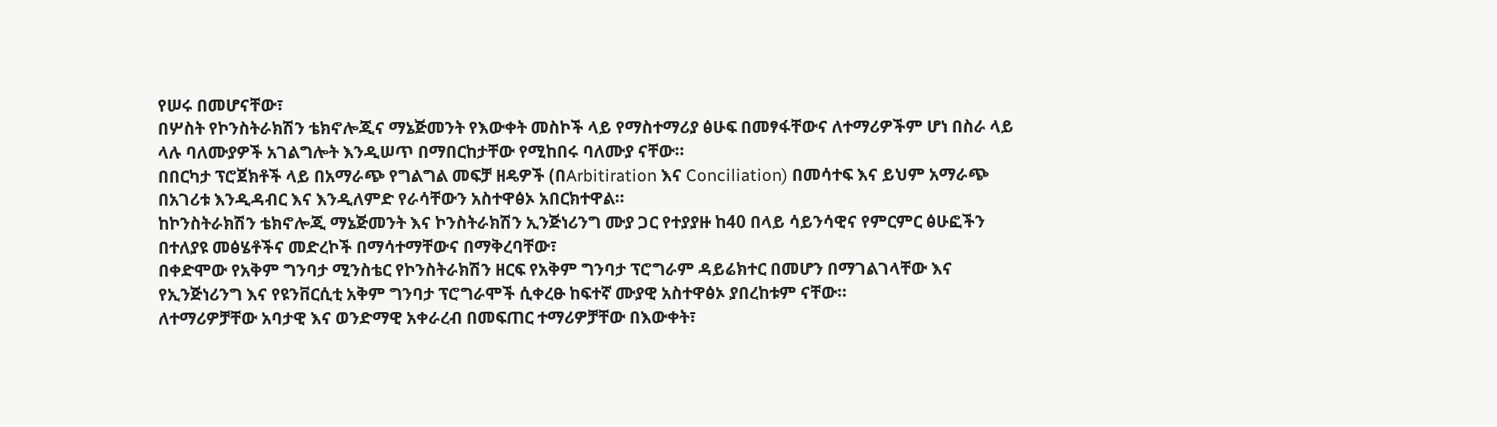የሠሩ በመሆናቸው፣
በሦስት የኮንስትራክሽን ቴክኖሎጂና ማኔጅመንት የእውቀት መስኮች ላይ የማስተማሪያ ፅሁፍ በመፃፋቸውና ለተማሪዎችም ሆነ በስራ ላይ ላሉ ባለሙያዎች አገልግሎት እንዲሠጥ በማበርከታቸው የሚከበሩ ባለሙያ ናቸው።
በበርካታ ፕሮጀክቶች ላይ በአማራጭ የግልግል መፍቻ ዘዴዎች (በArbitiration እና Conciliation) በመሳተፍ እና ይህም አማራጭ በአገሪቱ እንዲዳብር እና እንዲለምድ የራሳቸውን አስተዋፅኦ አበርክተዋል።
ከኮንስትራክሽን ቴክኖሎጂ ማኔጅመንት እና ኮንስትራክሽን ኢንጅነሪንግ ሙያ ጋር የተያያዙ ከ40 በላይ ሳይንሳዊና የምርምር ፅሁፎችን በተለያዩ መፅሄቶችና መድረኮች በማሳተማቸውና በማቅረባቸው፣
በቀድሞው የአቅም ግንባታ ሚንስቴር የኮንስትራክሽን ዘርፍ የአቅም ግንባታ ፕሮግራም ዳይሬክተር በመሆን በማገልገላቸው እና የኢንጅነሪንግ እና የዩንቨርሲቲ አቅም ግንባታ ፕሮግራሞች ሲቀረፁ ከፍተኛ ሙያዊ አስተዋፅኦ ያበረከቱም ናቸው።
ለተማሪዎቻቸው አባታዊ እና ወንድማዊ አቀራረብ በመፍጠር ተማሪዎቻቸው በእውቀት፣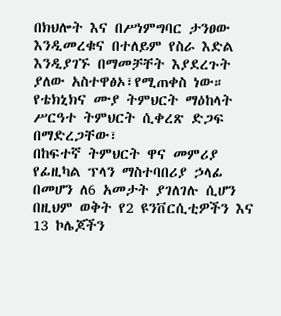በክህሎት እና በሥነምግባር ታንፀው እንዲመረቁና በተለይም የስራ እድል እንዲያገኙ በማመቻቸት እያደረጉት ያለው አስተዋፅኦ፣የሚጠቀስ ነው።
የቴክኒክና ሙያ ትምህርት ማዕከላት ሥርዓተ ትምህርት ሲቀረጽ ድጋፍ በማድረጋቸው፣
በከፍተኛ ትምህርት ዋና መምሪያ የፊዚካል ፕላን ማስተባበሪያ ኃላፊ በመሆን ለ6 አመታት ያገለገሉ ሲሆን በዚህም ወቅት የ2 ዩንቨርሲቲዎችን እና 13 ኮሌጆችን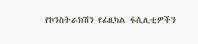የኮንስትራክሽን የፊዚካል ፋሲሊቲዎችን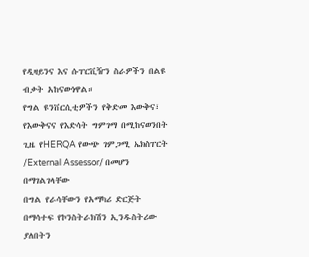የዲዛይንና እና ሱፐርቪዥን ስራዎችን በልዩ ብቃት አከናውነዋል።
የግል ዩንቨርሲቲዎችን የቅድመ እውቅና፣ የእውቅናና የእድሳት ግምገማ በሚከናወንበት ጊዜ የHERQA የውጭ ገምጋሚ ኤክስፐርት /External Assessor/ በመሆን በማገልገላቸው
በግል የራሳቸውን የአማካሪ ድርጅት በማሳተፍ የኮንስትራክሽን ኢንዱስትሪው ያለበትን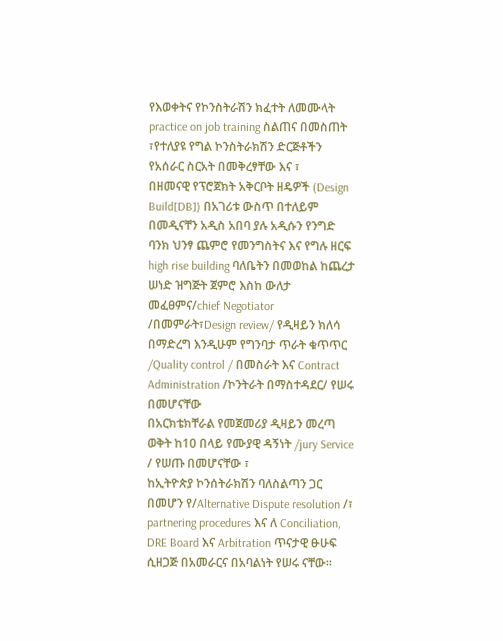የእወቀትና የኮንስትራሽን ክፈተት ለመሙላት practice on job training ስልጠና በመስጠት ፣የተለያዩ የግል ኮንስትራክሽን ድርጅቶችን የአሰራር ስርአት በመቅረፃቸው እና ፣
በዘመናዊ የፕሮጀክት አቅርቦት ዘዴዎች (Design Build[DB]) በአገሪቱ ውስጥ በተለይም በመዲናቸን አዲስ አበባ ያሉ አዲሱን የንግድ ባንክ ህንፃ ጨምሮ የመንግስትና እና የግሉ ዘርፍ high rise building ባለቤትን በመወከል ከጨረታ ሠነድ ዝግጅት ጀምሮ እስከ ውለታ መፈፀምና/chief Negotiator /በመምራት፣Design review/ የዲዛይን ክለሳ በማድረግ እንዲሁም የግንባታ ጥራት ቁጥጥር /Quality control / በመስራት እና Contract Administration /ኮንትራት በማስተዳደር/ የሠሩ በመሆናቸው
በአርክቴክቸራል የመጀመሪያ ዲዛይን መረጣ ወቅት ከ10 በላይ የሙያዊ ዳኝነት /jury Service / የሠጡ በመሆናቸው ፣
ከኢትዮጵያ ኮንሰትራክሽን ባለስልጣን ጋር በመሆን የ/Alternative Dispute resolution /፣ partnering procedures እና ለ Conciliation, DRE Board እና Arbitration ጥናታዊ ፁሁፍ ሲዘጋጅ በአመራርና በአባልነት የሠሩ ናቸው።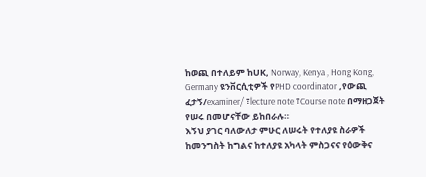ከወጪ በተለይም ከUK, Norway, Kenya , Hong Kong, Germany ዩንቨርሲቲዎች የPHD coordinator ,የውጪ ፈታኝ/examiner/ ፣lecture note ፣Course note በማዘጋጀት የሠሩ በመሆናቸው ይከበራሉ።
እኝህ ያገር ባለውለታ ምሁር ለሠሩት የተለያዩ ስራዎች ከመንግስት ከግልና ከተለያዩ አካላት ምስጋናና የዕውቅና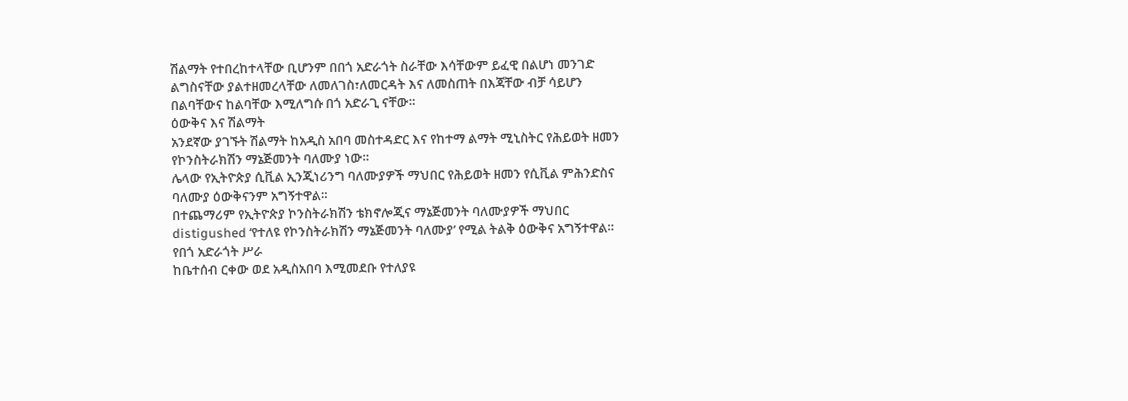ሽልማት የተበረከተላቸው ቢሆንም በበጎ አድራጎት ስራቸው እሳቸውም ይፈዊ በልሆነ መንገድ ልግስናቸው ያልተዘመረላቸው ለመለገስ፣ለመርዳት እና ለመስጠት በእጃቸው ብቻ ሳይሆን በልባቸውና ከልባቸው እሚለግሱ በጎ አድራጊ ናቸው።
ዕውቅና እና ሽልማት
አንደኛው ያገኙት ሽልማት ከአዲስ አበባ መስተዳድር እና የከተማ ልማት ሚኒስትር የሕይወት ዘመን የኮንስትራክሽን ማኔጅመንት ባለሙያ ነው።
ሌላው የኢትዮጵያ ሲቪል ኢንጂነሪንግ ባለሙያዎች ማህበር የሕይወት ዘመን የሲቪል ምሕንድስና ባለሙያ ዕውቅናንም አግኝተዋል።
በተጨማሪም የኢትዮጵያ ኮንስትራክሽን ቴክኖሎጂና ማኔጅመንት ባለሙያዎች ማህበር distigushed ‘የተለዩ የኮንስትራክሽን ማኔጅመንት ባለሙያ’ የሚል ትልቅ ዕውቅና አግኝተዋል።
የበጎ አድራጎት ሥራ
ከቤተሰብ ርቀው ወደ አዲስአበባ እሚመደቡ የተለያዩ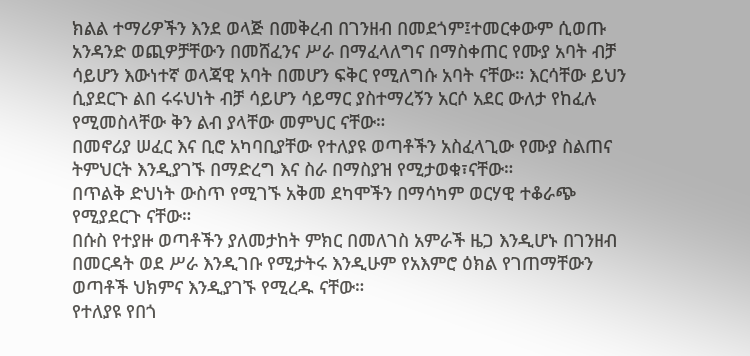ክልል ተማሪዎችን እንደ ወላጅ በመቅረብ በገንዘብ በመደጎም፤ተመርቀውም ሲወጡ አንዳንድ ወጪዎቻቸውን በመሸፈንና ሥራ በማፈላለግና በማስቀጠር የሙያ አባት ብቻ ሳይሆን እውነተኛ ወላጃዊ አባት በመሆን ፍቅር የሚለግሱ አባት ናቸው። እርሳቸው ይህን ሲያደርጉ ልበ ሩሩህነት ብቻ ሳይሆን ሳይማር ያስተማረኝን አርሶ አደር ውለታ የከፈሉ የሚመስላቸው ቅን ልብ ያላቸው መምህር ናቸው።
በመኖሪያ ሠፈር እና ቢሮ አካባቢያቸው የተለያዩ ወጣቶችን አስፈላጊው የሙያ ስልጠና ትምህርት እንዲያገኙ በማድረግ እና ስራ በማስያዝ የሚታወቁ፣ናቸው።
በጥልቅ ድህነት ውስጥ የሚገኙ አቅመ ደካሞችን በማሳካም ወርሃዊ ተቆራጭ የሚያደርጉ ናቸው።
በሱስ የተያዙ ወጣቶችን ያለመታከት ምክር በመለገስ አምራች ዜጋ እንዲሆኑ በገንዘብ በመርዳት ወደ ሥራ እንዲገቡ የሚታትሩ እንዲሁም የአእምሮ ዕክል የገጠማቸውን ወጣቶች ህክምና እንዲያገኙ የሚረዱ ናቸው።
የተለያዩ የበጎ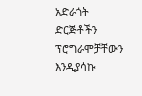አድራጎት ድርጅቶችን ፕሮግራሞቻቸውን እንዲያሳኩ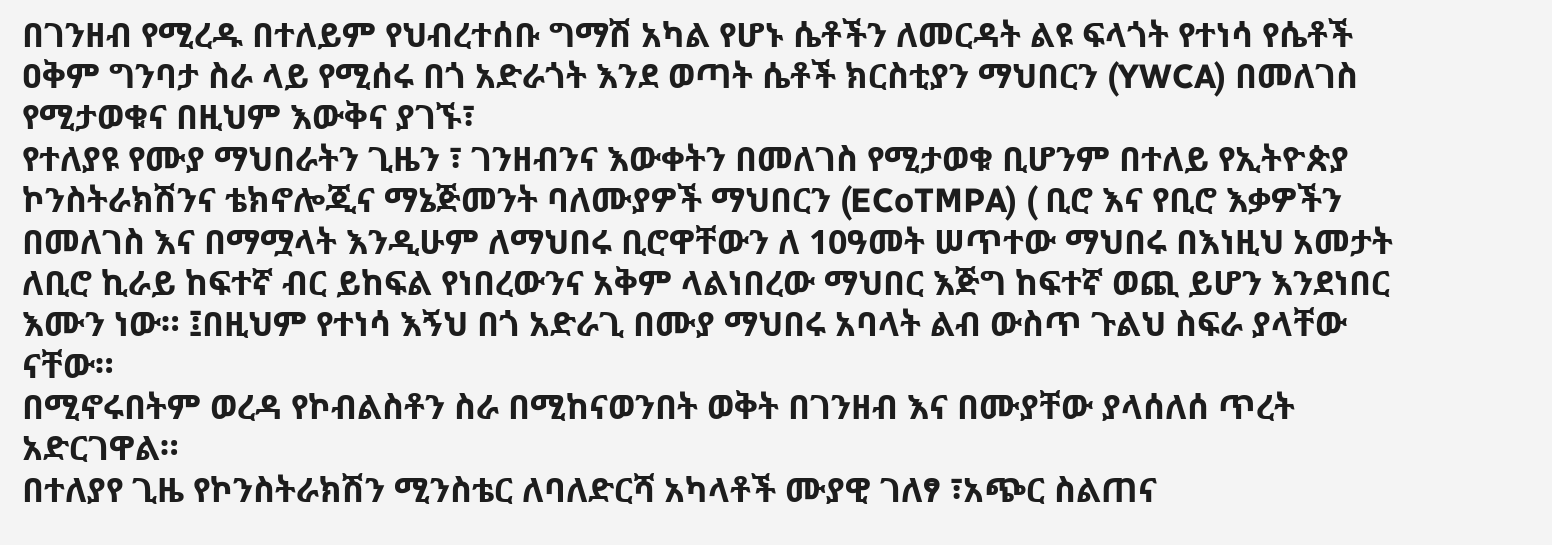በገንዘብ የሚረዱ በተለይም የህብረተሰቡ ግማሽ አካል የሆኑ ሴቶችን ለመርዳት ልዩ ፍላጎት የተነሳ የሴቶች ዐቅም ግንባታ ስራ ላይ የሚሰሩ በጎ አድራጎት እንደ ወጣት ሴቶች ክርስቲያን ማህበርን (YWCA) በመለገስ የሚታወቁና በዚህም እውቅና ያገኙ፣
የተለያዩ የሙያ ማህበራትን ጊዜን ፣ ገንዘብንና እውቀትን በመለገስ የሚታወቁ ቢሆንም በተለይ የኢትዮጵያ ኮንስትራክሽንና ቴክኖሎጂና ማኔጅመንት ባለሙያዎች ማህበርን (ECoTMPA) ( ቢሮ እና የቢሮ እቃዎችን በመለገስ እና በማሟላት እንዲሁም ለማህበሩ ቢሮዋቸውን ለ 10ዓመት ሠጥተው ማህበሩ በእነዚህ አመታት ለቢሮ ኪራይ ከፍተኛ ብር ይከፍል የነበረውንና አቅም ላልነበረው ማህበር እጅግ ከፍተኛ ወጪ ይሆን እንደነበር እሙን ነው። ፤በዚህም የተነሳ እኝህ በጎ አድራጊ በሙያ ማህበሩ አባላት ልብ ውስጥ ጉልህ ስፍራ ያላቸው ናቸው።
በሚኖሩበትም ወረዳ የኮብልስቶን ስራ በሚከናወንበት ወቅት በገንዘብ እና በሙያቸው ያላሰለሰ ጥረት አድርገዋል።
በተለያየ ጊዜ የኮንስትራክሽን ሚንስቴር ለባለድርሻ አካላቶች ሙያዊ ገለፃ ፣አጭር ስልጠና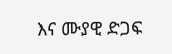እና ሙያዊ ድጋፍ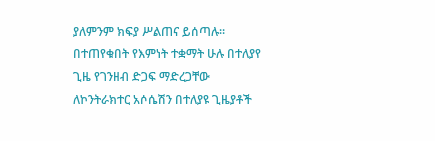ያለምንም ክፍያ ሥልጠና ይሰጣሉ።
በተጠየቁበት የእምነት ተቋማት ሁሉ በተለያየ ጊዜ የገንዘብ ድጋፍ ማድረጋቸው
ለኮንትራክተር አሶሴሽን በተለያዩ ጊዜያቶች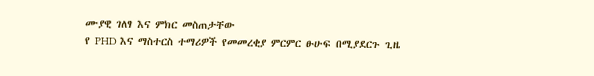ሙያዊ ገለፃ እና ምክር መስጠታቸው
የ PHD እና ማስተርስ ተማሪዎች የመመረቂያ ምርምር ፁሁፍ በሚያደርጉ ጊዜ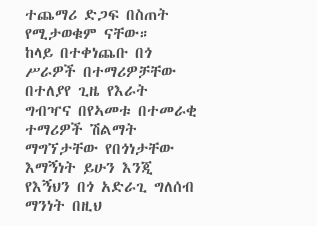ተጨማሪ ድጋፍ በስጠት የሚታወቁም ናቸው።
ከላይ በተቀነጨቡ በጎ ሥራዎች በተማሪዎቻቸው በተለያየ ጊዜ የእራት ግብዣና በየኣመቱ በተመራቂ ተማሪዎች ሽልማት ማግኘታቸው የበጎነታቸው እማኝነት ይሁን እንጂ የእኝህን በጎ አድራጊ ግለሰብ ማንነት በዚህ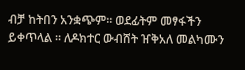ብቻ ከትበን አንቋጭም። ወደፊትም መፃፋችን ይቀጥላል ። ለዶክተር ውብሸት ዠቅአለ መልካሙን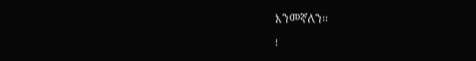እንመኛለን።
፧